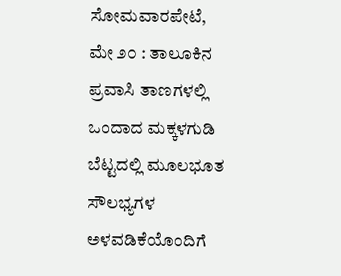ಸೋಮವಾರಪೇಟೆ, ಮೇ ೨೦ : ತಾಲೂಕಿನ ಪ್ರವಾಸಿ ತಾಣಗಳಲ್ಲಿ ಒಂದಾದ ಮಕ್ಕಳಗುಡಿ ಬೆಟ್ಟದಲ್ಲಿ ಮೂಲಭೂತ ಸೌಲಭ್ಯಗಳ ಅಳವಡಿಕೆಯೊಂದಿಗೆ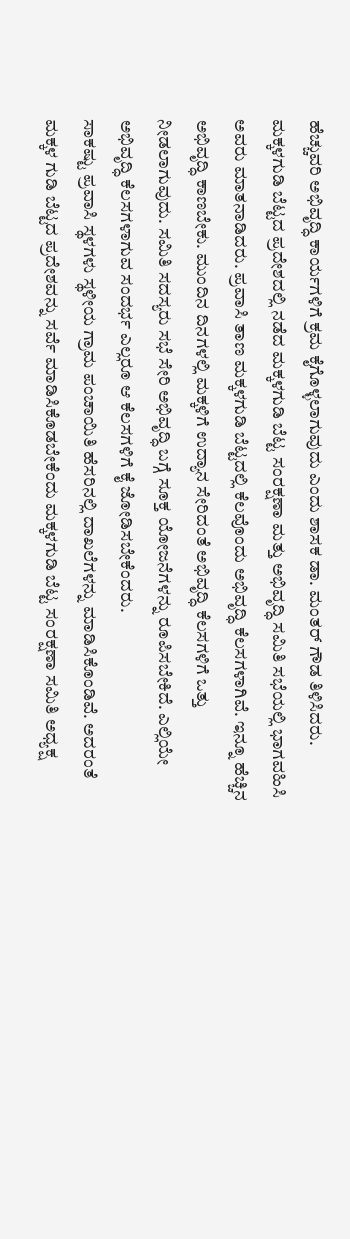ಹೆಚ್ಚುವರಿ ಅಭಿವೃದ್ಧಿ ಕಾರ್ಯಗಳಿಗೆ ಕ್ರಮ ಕೈಗೊಳ್ಳಲಾಗುವುದು ಎಂದು ಶಾಸಕ ಡಾ. ಮಂತರ್ ಗೌಡ ತಿಳಿಸಿದರು.
ಮಕ್ಕಳಗುಡಿ ಬೆಟ್ಟದ ಪ್ರದೇಶದಲ್ಲಿ ನಡೆದ ಮಕ್ಕಳಗುಡಿ ಬೆಟ್ಟ ಸಂರಕ್ಷಣಾ ಮತ್ತು ಅಭಿವೃದ್ಧಿ ಸಮಿತಿ ಸಭೆಯಲ್ಲಿ ಭಾಗವಹಿಸಿ ಅವರು ಮಾತನಾಡಿದರು. ಪ್ರವಾಸಿ ತಾಣ ಮಕ್ಕಳಗುಡಿ ಬೆಟ್ಟದಲ್ಲಿ ಕೆಲವೊಂದು ಅಭಿವೃದ್ಧಿ ಕೆಲಸಗಳಾಗಿವೆ. ಇನ್ನೂ ಹೆಚ್ಚಿನ ಅಭಿವೃದ್ಧಿ ಕಾಣಬೇಕು. ಮುಂದಿನ ದಿನಗಳಲ್ಲಿ ಮಕ್ಕಳಿಗೆ ಉದ್ಯಾನ ಸೇರಿದಂತೆ ಅಭಿವೃದ್ಧಿ ಕೆಲಸಗಳಿಗೆ ಒತ್ತು ನೀಡಲಾಗುವುದು. ಸಮಿತಿ ಸದಸ್ಯರು ಸಭೆ ಸೇರಿ ಅಭಿವೃದ್ಧಿ ಬಗ್ಗೆ ಸೂಕ್ತ ಯೋಜನೆಗಳನ್ನು ರೂಪಿಸಬೇಕಿದೆ. ಎಲ್ಲಿಯೇ ಅಭಿವೃದ್ಧಿ ಕೆಲಸಗಳಾಗುವ ಸಂದರ್ಭ ಎಲ್ಲರೂ ಆ ಕೆಲಸಗಳಿಗೆ ಕೈ ಜೋಡಿಸಬೇಕೆಂದರು.
ಸಾಕಷ್ಟು ಪ್ರವಾಸಿ ಸ್ಥಳಗಳು ಸ್ಥಳೀಯ ಗ್ರಾಮ ಪಂಚಾಯಿತಿ ಹೆಸರಿನಲ್ಲಿ ದಾಖಲೆಗಳನ್ನು ಮಾಡಿಸಿಕೊಂಡಿವೆ. ಅದರಂತೆ ಮಕ್ಕಳ ಗುಡಿ ಬೆಟ್ಟದ ಪ್ರದೇಶವನ್ನು ಸರ್ವೆ ಮಾಡಿಸಿಕೊಡಬೇಕೆಂದು ಮಕ್ಕಳಗುಡಿ ಬೆಟ್ಟ ಸಂರಕ್ಷಣಾ ಸಮಿತಿ ಅಧ್ಯಕ್ಷ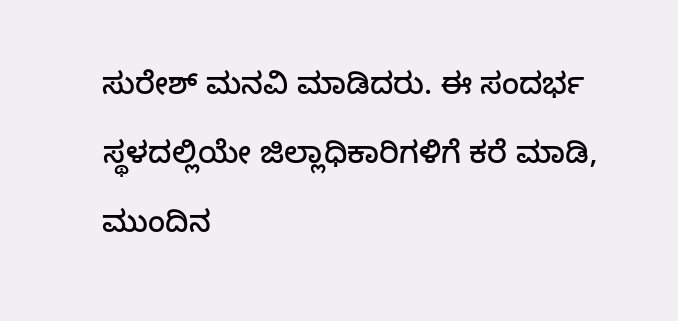ಸುರೇಶ್ ಮನವಿ ಮಾಡಿದರು. ಈ ಸಂದರ್ಭ ಸ್ಥಳದಲ್ಲಿಯೇ ಜಿಲ್ಲಾಧಿಕಾರಿಗಳಿಗೆ ಕರೆ ಮಾಡಿ, ಮುಂದಿನ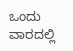ಒಂದು ವಾರದಲ್ಲಿ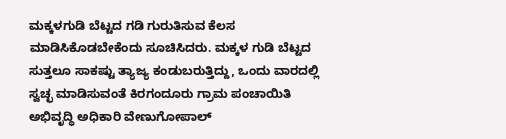ಮಕ್ಕಳಗುಡಿ ಬೆಟ್ಟದ ಗಡಿ ಗುರುತಿಸುವ ಕೆಲಸ ಮಾಡಿಸಿಕೊಡಬೇಕೆಂದು ಸೂಚಿಸಿದರು. ಮಕ್ಕಳ ಗುಡಿ ಬೆಟ್ಟದ ಸುತ್ತಲೂ ಸಾಕಷ್ಟು ತ್ಯಾಜ್ಯ ಕಂಡುಬರುತ್ತಿದ್ದು, ಒಂದು ವಾರದಲ್ಲಿ ಸ್ವಚ್ಛ ಮಾಡಿಸುವಂತೆ ಕಿರಗಂದೂರು ಗ್ರಾಮ ಪಂಚಾಯಿತಿ ಅಭಿವೃದ್ಧಿ ಅಧಿಕಾರಿ ವೇಣುಗೋಪಾಲ್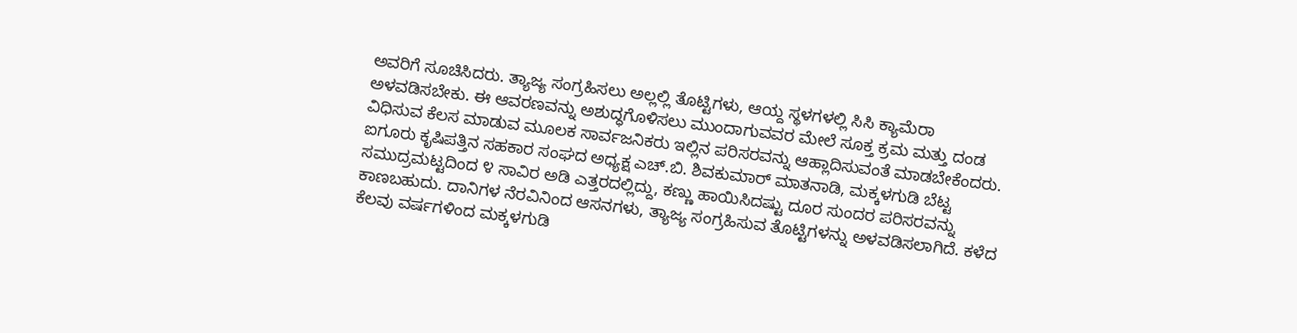ಅವರಿಗೆ ಸೂಚಿಸಿದರು. ತ್ಯಾಜ್ಯ ಸಂಗ್ರಹಿಸಲು ಅಲ್ಲಲ್ಲಿ ತೊಟ್ಟಿಗಳು, ಆಯ್ದ ಸ್ಥಳಗಳಲ್ಲಿ ಸಿಸಿ ಕ್ಯಾಮೆರಾ ಅಳವಡಿಸಬೇಕು. ಈ ಆವರಣವನ್ನು ಅಶುದ್ಧಗೊಳಿಸಲು ಮುಂದಾಗುವವರ ಮೇಲೆ ಸೂಕ್ತ ಕ್ರಮ ಮತ್ತು ದಂಡ ವಿಧಿಸುವ ಕೆಲಸ ಮಾಡುವ ಮೂಲಕ ಸಾರ್ವಜನಿಕರು ಇಲ್ಲಿನ ಪರಿಸರವನ್ನು ಆಹ್ಲಾದಿಸುವಂತೆ ಮಾಡಬೇಕೆಂದರು.
ಐಗೂರು ಕೃಷಿಪತ್ತಿನ ಸಹಕಾರ ಸಂಘದ ಅಧ್ಯಕ್ಷ ಎಚ್.ಬಿ. ಶಿವಕುಮಾರ್ ಮಾತನಾಡಿ, ಮಕ್ಕಳಗುಡಿ ಬೆಟ್ಟ ಸಮುದ್ರಮಟ್ಟದಿಂದ ೪ ಸಾವಿರ ಅಡಿ ಎತ್ತರದಲ್ಲಿದ್ದು, ಕಣ್ಣು ಹಾಯಿಸಿದಷ್ಟು ದೂರ ಸುಂದರ ಪರಿಸರವನ್ನು ಕಾಣಬಹುದು. ದಾನಿಗಳ ನೆರವಿನಿಂದ ಆಸನಗಳು, ತ್ಯಾಜ್ಯ ಸಂಗ್ರಹಿಸುವ ತೊಟ್ಟಿಗಳನ್ನು ಅಳವಡಿಸಲಾಗಿದೆ. ಕಳೆದ ಕೆಲವು ವರ್ಷಗಳಿಂದ ಮಕ್ಕಳಗುಡಿ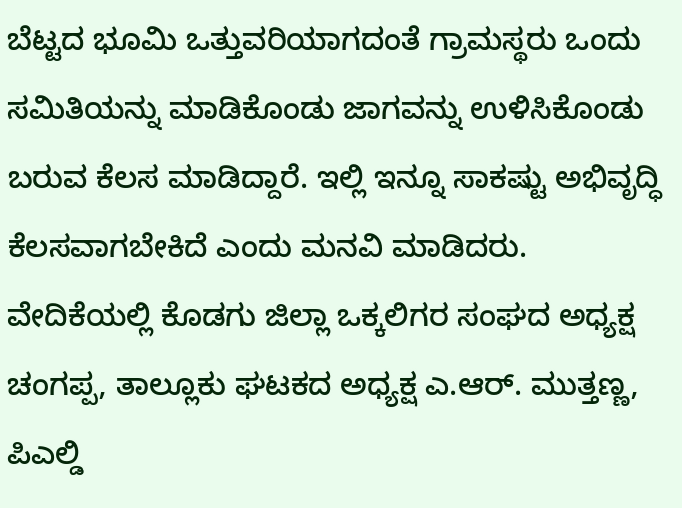ಬೆಟ್ಟದ ಭೂಮಿ ಒತ್ತುವರಿಯಾಗದಂತೆ ಗ್ರಾಮಸ್ಥರು ಒಂದು ಸಮಿತಿಯನ್ನು ಮಾಡಿಕೊಂಡು ಜಾಗವನ್ನು ಉಳಿಸಿಕೊಂಡು ಬರುವ ಕೆಲಸ ಮಾಡಿದ್ದಾರೆ. ಇಲ್ಲಿ ಇನ್ನೂ ಸಾಕಷ್ಟು ಅಭಿವೃದ್ಧಿ ಕೆಲಸವಾಗಬೇಕಿದೆ ಎಂದು ಮನವಿ ಮಾಡಿದರು. ವೇದಿಕೆಯಲ್ಲಿ ಕೊಡಗು ಜಿಲ್ಲಾ ಒಕ್ಕಲಿಗರ ಸಂಘದ ಅಧ್ಯಕ್ಷ ಚಂಗಪ್ಪ, ತಾಲ್ಲೂಕು ಘಟಕದ ಅಧ್ಯಕ್ಷ ಎ.ಆರ್. ಮುತ್ತಣ್ಣ, ಪಿಎಲ್ಡಿ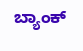ಬ್ಯಾಂಕ್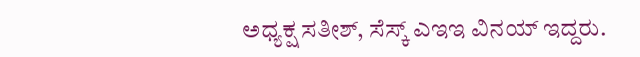ಅಧ್ಯಕ್ಷ ಸತೀಶ್, ಸೆಸ್ಕ್ ಎಇಇ ವಿನಯ್ ಇದ್ದರು.